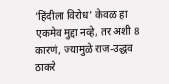'हिंदीला विरोध' केवळ हा एकमेव मुद्दा नव्हे, तर अशी 8 कारणं, ज्यामुळे राज-उद्धव ठाकरे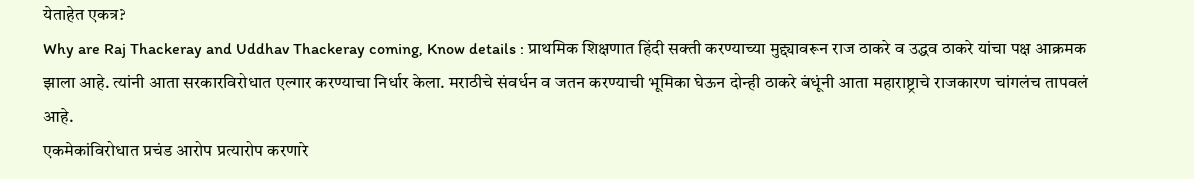येताहेत एकत्र?
Why are Raj Thackeray and Uddhav Thackeray coming, Know details : प्राथमिक शिक्षणात हिंदी सक्ती करण्याच्या मुद्द्यावरून राज ठाकरे व उद्धव ठाकरे यांचा पक्ष आक्रमक झाला आहे. त्यांनी आता सरकारविरोधात एल्गार करण्याचा निर्धार केला. मराठीचे संवर्धन व जतन करण्याची भूमिका घेऊन दोन्ही ठाकरे बंधूंनी आता महाराष्ट्राचे राजकारण चांगलंच तापवलं आहे.
एकमेकांविरोधात प्रचंड आरोप प्रत्यारोप करणारे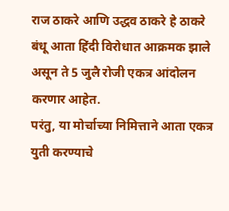राज ठाकरे आणि उद्धव ठाकरे हे ठाकरे बंधू आता हिंदी विरोधात आक्रमक झाले असून ते 5 जुलै रोजी एकत्र आंदोलन करणार आहेत.
परंतु, या मोर्चाच्या निमित्ताने आता एकत्र युती करण्याचे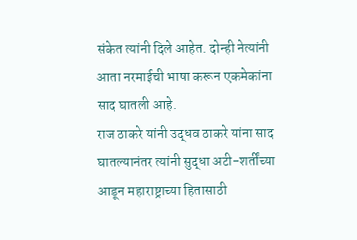संकेत त्यांनी दिले आहेत. दोन्ही नेत्यांनी आता नरमाईची भाषा करून एकमेकांना साद घातली आहे.
राज ठाकरे यांनी उद्धव ठाकरे यांना साद घातल्यानंतर त्यांनी सुद्धा अटी-शर्तींच्या आडून महाराष्ट्राच्या हितासाठी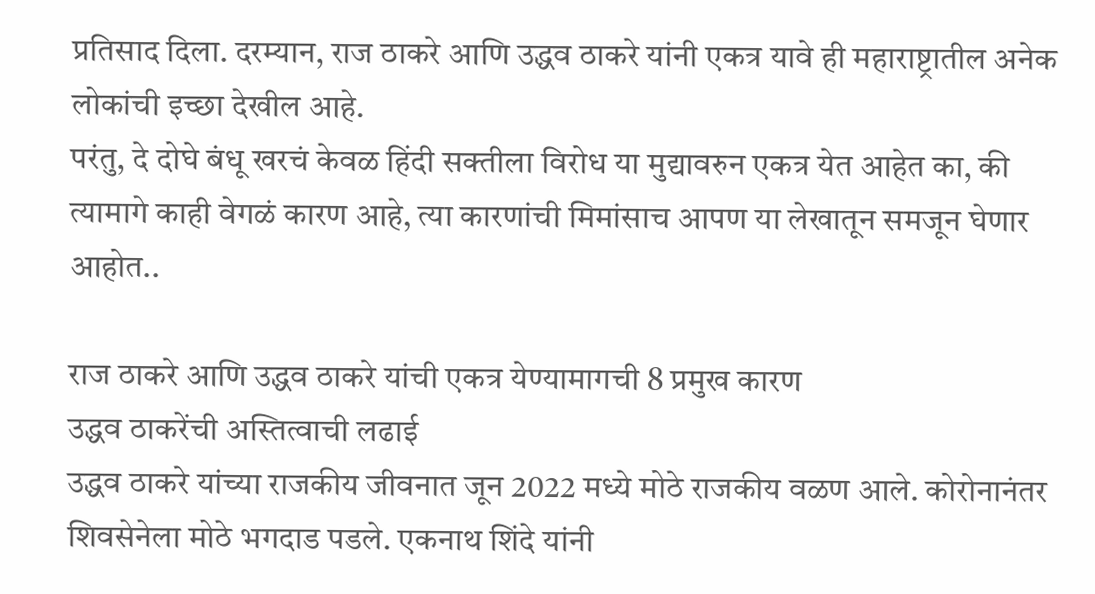प्रतिसाद दिला. दरम्यान, राज ठाकरे आणि उद्धव ठाकरे यांनी एकत्र यावे ही महाराष्ट्रातील अनेक लोकांची इच्छा देखील आहे.
परंतु, दे दोघे बंधू खरचं केवळ हिंदी सक्तीला विरोध या मुद्यावरुन एकत्र येत आहेत का, की त्यामागे काही वेगळं कारण आहे, त्या कारणांची मिमांसाच आपण या लेखातून समजून घेणार आहोत..

राज ठाकरे आणि उद्धव ठाकरे यांची एकत्र येण्यामागची 8 प्रमुख कारण
उद्धव ठाकरेंची अस्तित्वाची लढाई
उद्धव ठाकरे यांच्या राजकीय जीवनात जून 2022 मध्ये मोठे राजकीय वळण आले. कोरोनानंतर शिवसेनेला मोठे भगदाड पडले. एकनाथ शिंदे यांनी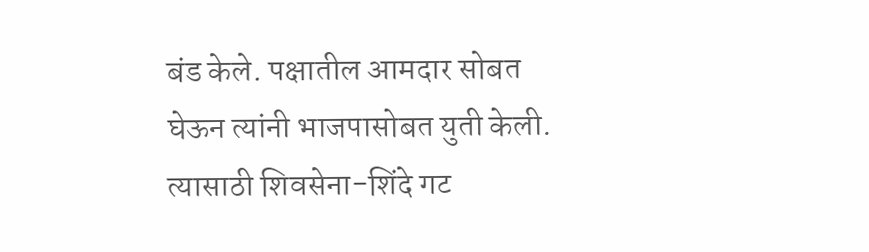बंड केले. पक्षातील आमदार सोबत घेऊन त्यांनी भाजपासोबत युती केली.
त्यासाठी शिवसेना-शिंदे गट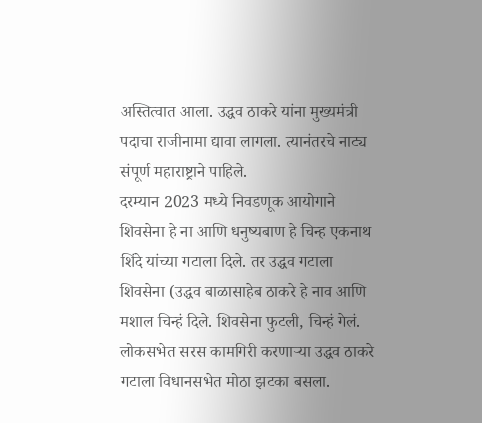अस्तित्वात आला. उद्धव ठाकरे यांना मुख्यमंत्री पदाचा राजीनामा द्यावा लागला. त्यानंतरचे नाट्य संपूर्ण महाराष्ट्राने पाहिले.
दरम्यान 2023 मध्ये निवडणूक आयोगाने शिवसेना हे ना आणि धनुष्यबाण हे चिन्ह एकनाथ शिंदे यांच्या गटाला दिले. तर उद्धव गटाला शिवसेना (उद्धव बाळासाहेब ठाकरे हे नाव आणि मशाल चिन्हं दिले. शिवसेना फुटली, चिन्हं गेलं.
लोकसभेत सरस कामगिरी करणाऱ्या उद्धव ठाकरे गटाला विधानसभेत मोठा झटका बसला.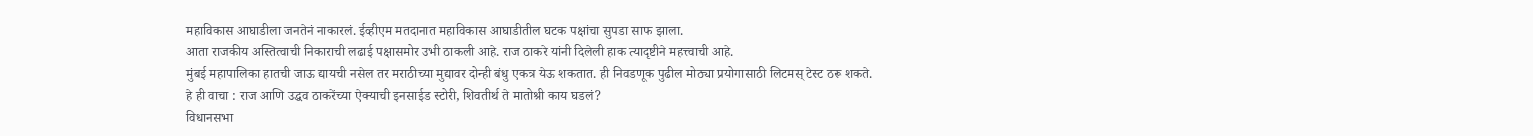महाविकास आघाडीला जनतेनं नाकारलं. ईव्हीएम मतदानात महाविकास आघाडीतील घटक पक्षांचा सुपडा साफ झाला.
आता राजकीय अस्तित्वाची निकाराची लढाई पक्षासमोर उभी ठाकली आहे. राज ठाकरे यांनी दिलेली हाक त्यादृष्टीने महत्त्वाची आहे.
मुंबई महापालिका हातची जाऊ द्यायची नसेल तर मराठीच्या मुद्यावर दोन्ही बंधु एकत्र येऊ शकतात. ही निवडणूक पुढील मोठ्या प्रयोगासाठी लिटमस् टेस्ट ठरू शकते.
हे ही वाचा : राज आणि उद्धव ठाकरेंच्या ऐक्याची इनसाईड स्टोरी, शिवतीर्थ ते मातोश्री काय घडलं?
विधानसभा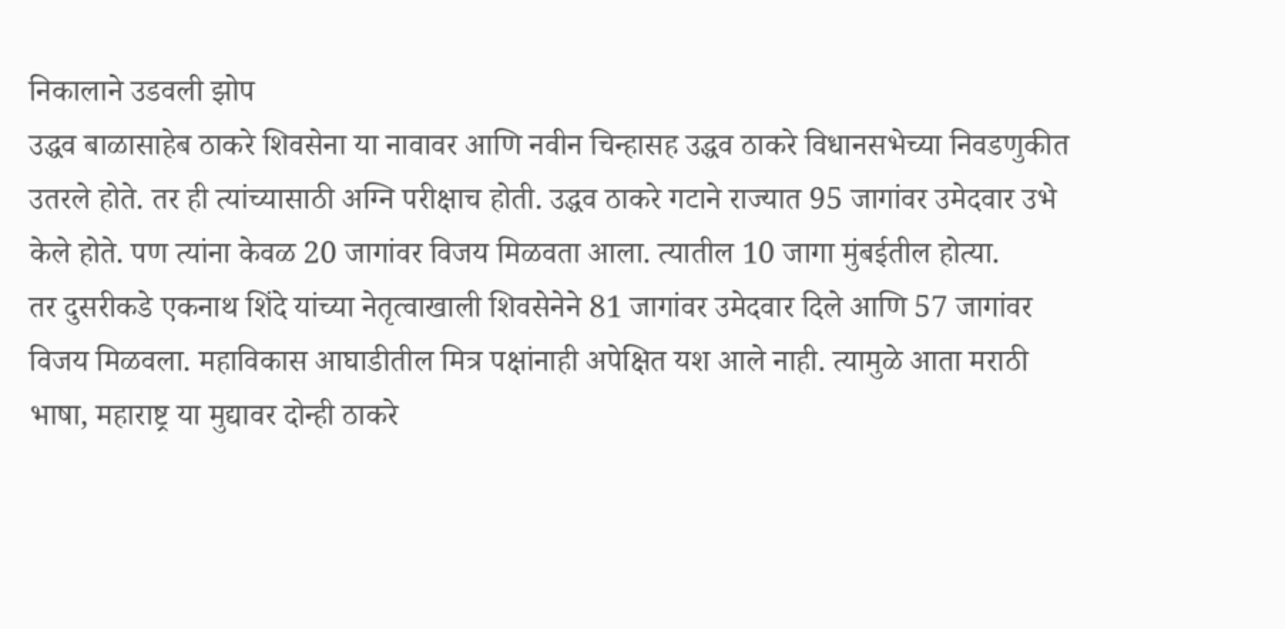निकालाने उडवली झोप
उद्धव बाळासाहेब ठाकरे शिवसेना या नावावर आणि नवीन चिन्हासह उद्धव ठाकरे विधानसभेच्या निवडणुकीत उतरले होते. तर ही त्यांच्यासाठी अग्नि परीक्षाच होती. उद्धव ठाकरे गटाने राज्यात 95 जागांवर उमेदवार उभे केले होते. पण त्यांना केवळ 20 जागांवर विजय मिळवता आला. त्यातील 10 जागा मुंबईतील होत्या.
तर दुसरीकडे एकनाथ शिंदे यांच्या नेतृत्वाखाली शिवसेनेने 81 जागांवर उमेदवार दिले आणि 57 जागांवर विजय मिळवला. महाविकास आघाडीतील मित्र पक्षांनाही अपेक्षित यश आले नाही. त्यामुळे आता मराठी भाषा, महाराष्ट्र या मुद्यावर दोन्ही ठाकरे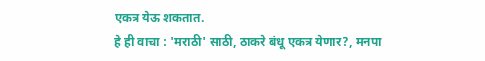एकत्र येऊ शकतात.
हे ही वाचा : 'मराठी' साठी, ठाकरे बंधू एकत्र येणार?, मनपा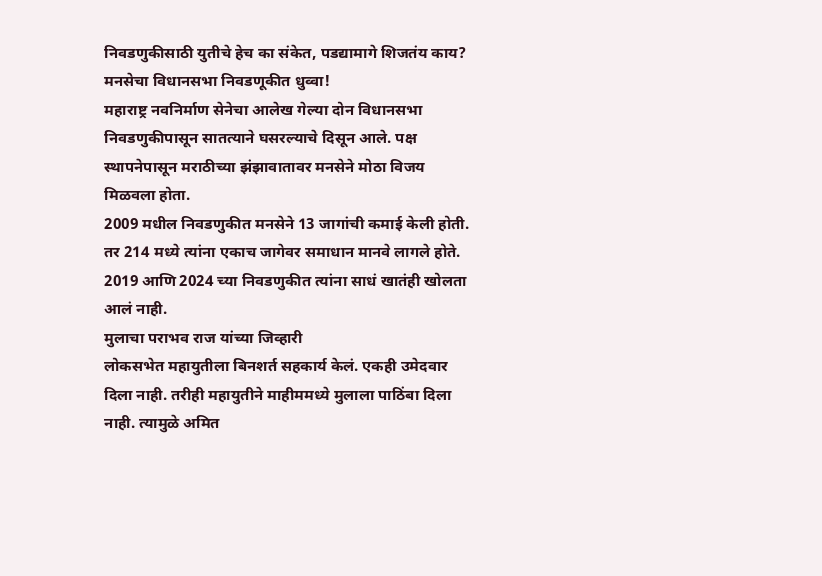निवडणुकीसाठी युतीचे हेच का संकेत, पडद्यामागे शिजतंय काय?
मनसेचा विधानसभा निवडणूकीत धुव्वा!
महाराष्ट्र नवनिर्माण सेनेचा आलेख गेल्या दोन विधानसभा निवडणुकीपासून सातत्याने घसरल्याचे दिसून आले. पक्ष स्थापनेपासून मराठीच्या झंझावातावर मनसेने मोठा विजय मिळवला होता.
2009 मधील निवडणुकीत मनसेने 13 जागांची कमाई केली होती. तर 214 मध्ये त्यांना एकाच जागेवर समाधान मानवे लागले होते. 2019 आणि 2024 च्या निवडणुकीत त्यांना साधं खातंही खोलता आलं नाही.
मुलाचा पराभव राज यांच्या जिव्हारी
लोकसभेत महायुतीला बिनशर्त सहकार्य केलं. एकही उमेदवार दिला नाही. तरीही महायुतीने माहीममध्ये मुलाला पाठिंबा दिला नाही. त्यामुळे अमित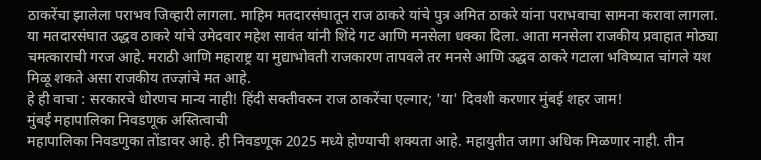ठाकरेंचा झालेला पराभव जिव्हारी लागला. माहिम मतदारसंघातून राज ठाकरे यांचे पुत्र अमित ठाकरे यांना पराभवाचा सामना करावा लागला.
या मतदारसंघात उद्धव ठाकरे यांचे उमेदवार महेश सावंत यांनी शिंदे गट आणि मनसेला धक्का दिला. आता मनसेला राजकीय प्रवाहात मोठ्या चमत्काराची गरज आहे. मराठी आणि महाराष्ट्र या मुद्याभोवती राजकारण तापवले तर मनसे आणि उद्धव ठाकरे गटाला भविष्यात चांगले यश मिळू शकते असा राजकीय तज्ज्ञांचे मत आहे.
हे ही वाचा : सरकारचे धोरणच मान्य नाही! हिंदी सक्तीवरुन राज ठाकरेंचा एल्गार; 'या' दिवशी करणार मुंबई शहर जाम!
मुंबई महापालिका निवडणूक अस्तित्वाची
महापालिका निवडणुका तोंडावर आहे. ही निवडणूक 2025 मध्ये होण्याची शक्यता आहे. महायुतीत जागा अधिक मिळणार नाही. तीन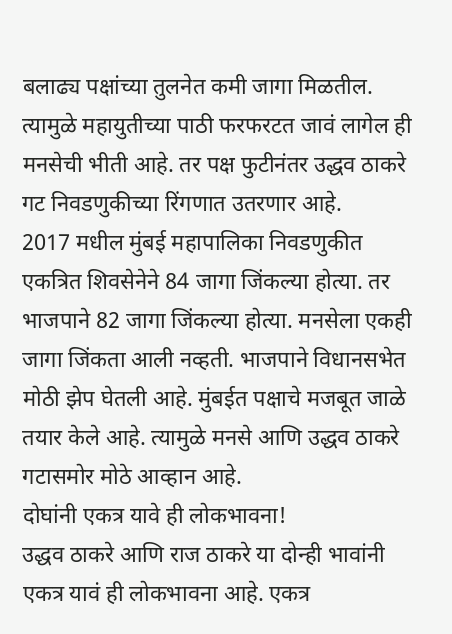बलाढ्य पक्षांच्या तुलनेत कमी जागा मिळतील. त्यामुळे महायुतीच्या पाठी फरफरटत जावं लागेल ही मनसेची भीती आहे. तर पक्ष फुटीनंतर उद्धव ठाकरे गट निवडणुकीच्या रिंगणात उतरणार आहे.
2017 मधील मुंबई महापालिका निवडणुकीत एकत्रित शिवसेनेने 84 जागा जिंकल्या होत्या. तर भाजपाने 82 जागा जिंकल्या होत्या. मनसेला एकही जागा जिंकता आली नव्हती. भाजपाने विधानसभेत मोठी झेप घेतली आहे. मुंबईत पक्षाचे मजबूत जाळे तयार केले आहे. त्यामुळे मनसे आणि उद्धव ठाकरे गटासमोर मोठे आव्हान आहे.
दोघांनी एकत्र यावे ही लोकभावना!
उद्धव ठाकरे आणि राज ठाकरे या दोन्ही भावांनी एकत्र यावं ही लोकभावना आहे. एकत्र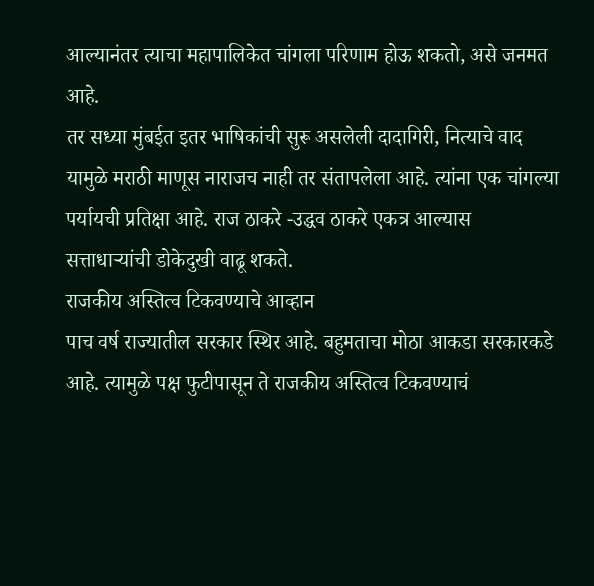आल्यानंतर त्याचा महापालिकेत चांगला परिणाम होऊ शकतो, असे जनमत आहे.
तर सध्या मुंबईत इतर भाषिकांची सुरू असलेली दादागिरी, नित्याचे वाद यामुळे मराठी माणूस नाराजच नाही तर संतापलेला आहे. त्यांना एक चांगल्या पर्यायची प्रतिक्षा आहे. राज ठाकरे -उद्धव ठाकरे एकत्र आल्यास सत्ताधाऱ्यांची डोकेदुखी वाढू शकते.
राजकीय अस्तित्व टिकवण्याचे आव्हान
पाच वर्ष राज्यातील सरकार स्थिर आहे. बहुमताचा मोठा आकडा सरकारकडे आहे. त्यामुळे पक्ष फुटीपासून ते राजकीय अस्तित्व टिकवण्याचं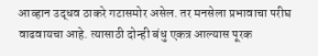आव्हान उद्धव ठाकरे गटासमोर असेल. तर मनसेला प्रभावाचा परीघ वाढवायचा आहे. त्यासाठी दोन्ही बंधु एकत्र आल्यास पूरक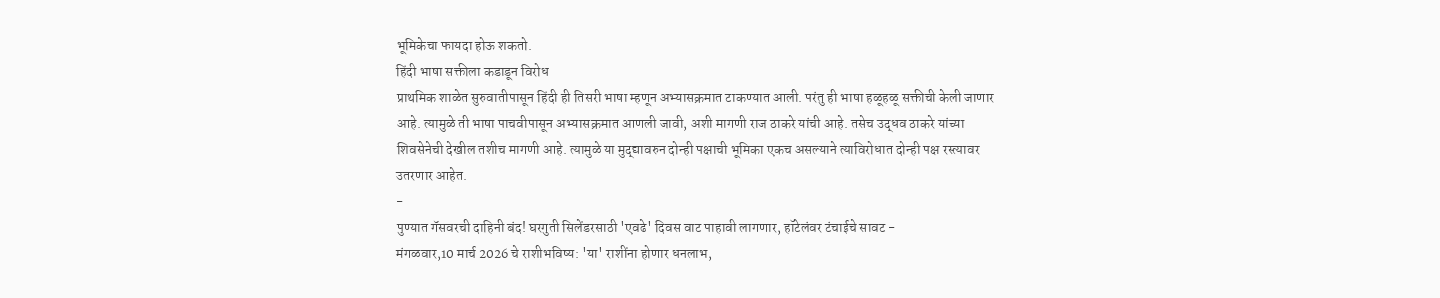भूमिकेचा फायदा होऊ शकतो.
हिंदी भाषा सक्तीला कडाडून विरोध
प्राथमिक शाळेत सुरुवातीपासून हिंदी ही तिसरी भाषा म्हणून अभ्यासक्रमात टाकण्यात आली. परंतु ही भाषा हळूहळू सक्तीची केली जाणार आहे. त्यामुळे ती भाषा पाचवीपासून अभ्यासक्रमात आणली जावी, अशी मागणी राज ठाकरे यांची आहे. तसेच उद्धव ठाकरे यांच्या शिवसेनेची देखील तशीच मागणी आहे. त्यामुळे या मुद्द्यावरुन दोन्ही पक्षाची भूमिका एकच असल्याने त्याविरोधात दोन्ही पक्ष रस्त्यावर उतरणार आहेत.
-
पुण्यात गॅसवरची दाहिनी बंद! घरगुती सिलेंडरसाठी 'एवढे' दिवस वाट पाहावी लागणार, हॉटेलंवर टंचाईचे सावट -
मंगळवार,10 मार्च 2026 चे राशीभविष्य: 'या' राशींना होणार धनलाभ,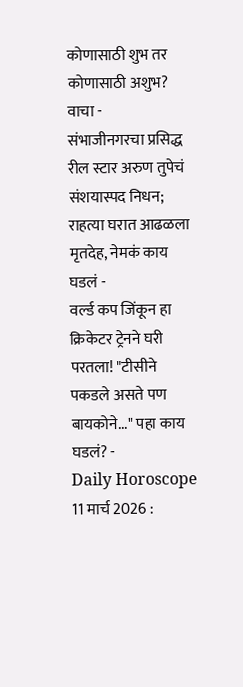कोणासाठी शुभ तर कोणासाठी अशुभ? वाचा -
संभाजीनगरचा प्रसिद्ध रील स्टार अरुण तुपेचं संशयास्पद निधन; राहत्या घरात आढळला मृतदेह, नेमकं काय घडलं -
वर्ल्ड कप जिंकून हा क्रिकेटर ट्रेनने घरी परतला! "टीसीने पकडले असते पण बायकोने..." पहा काय घडलं? -
Daily Horoscope 11 मार्च 2026 :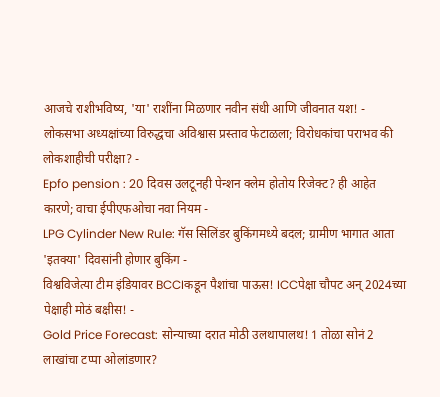आजचे राशीभविष्य, 'या' राशींना मिळणार नवीन संधी आणि जीवनात यश! -
लोकसभा अध्यक्षांच्या विरुद्धचा अविश्वास प्रस्ताव फेटाळला; विरोधकांचा पराभव की लोकशाहीची परीक्षा? -
Epfo pension : 20 दिवस उलटूनही पेन्शन क्लेम होतोय रिजेक्ट? ही आहेत कारणे; वाचा ईपीएफओचा नवा नियम -
LPG Cylinder New Rule: गॅस सिलिंडर बुकिंगमध्ये बदल; ग्रामीण भागात आता 'इतक्या' दिवसांनी होणार बुकिंग -
विश्वविजेत्या टीम इंडियावर BCCIकडून पैशांचा पाऊस! ICCपेक्षा चौपट अन् 2024च्या पेक्षाही मोठं बक्षीस! -
Gold Price Forecast: सोन्याच्या दरात मोठी उलथापालथ! 1 तोळा सोनं 2 लाखांचा टप्पा ओलांडणार?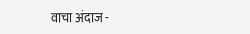वाचा अंदाज -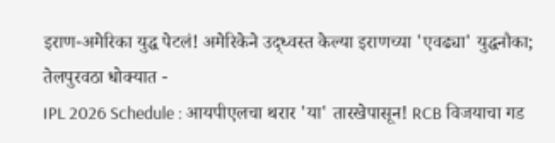इराण-अमेरिका युद्ध पेटलं! अमेरिकेने उद्ध्वस्त केल्या इराणच्या 'एवढ्या' युद्धनौका; तेलपुरवठा धोक्यात -
IPL 2026 Schedule : आयपीएलचा थरार 'या' तारखेपासून! RCB विजयाचा गड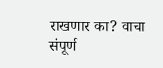राखणार का? वाचा संपूर्ण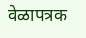वेळापत्रक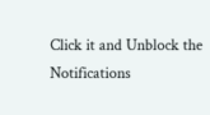Click it and Unblock the Notifications